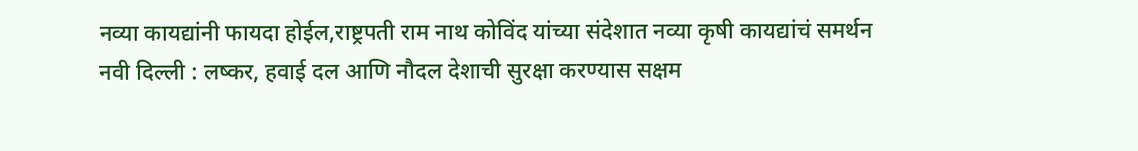नव्या कायद्यांनी फायदा होईल,राष्ट्रपती राम नाथ कोविंद यांच्या संदेशात नव्या कृषी कायद्यांचं समर्थन
नवी दिल्ली : लष्कर, हवाई दल आणि नौदल देशाची सुरक्षा करण्यास सक्षम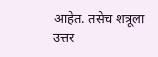आहेत. तसेच शत्रूला उत्तर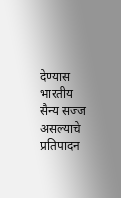देण्यास भारतीय सैन्य सज्ज असल्याचे प्रतिपादन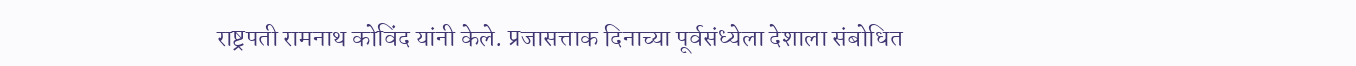राष्ट्रपती रामनाथ कोविंद यांनी केले. प्रजासत्ताक दिनाच्या पूर्वसंध्येला देशाला संबोधित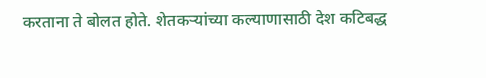करताना ते बोलत होते. शेतकऱ्यांच्या कल्याणासाठी देश कटिबद्ध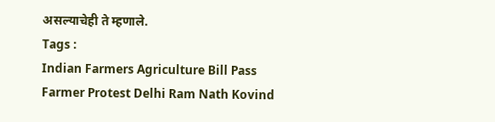असल्याचेही ते म्हणाले.
Tags :
Indian Farmers Agriculture Bill Pass Farmer Protest Delhi Ram Nath Kovind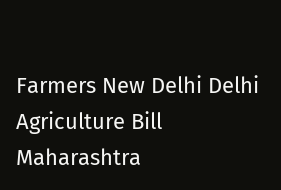Farmers New Delhi Delhi Agriculture Bill Maharashtra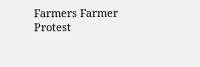Farmers Farmer Protest